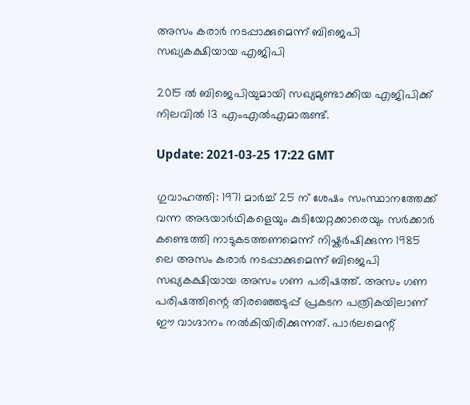അസം കരാർ നടപ്പാക്കുമെന്ന് ബിജെപി സഖ്യകക്ഷിയായ എജിപി

2015 ൽ ബിജെപിയുമായി സഖ്യമുണ്ടാക്കിയ എജിപിക്ക് നിലവിൽ 13 എം‌എൽ‌എമാരുണ്ട്.

Update: 2021-03-25 17:22 GMT

ഗുവാഹത്തി: 1971 മാർച്ച് 25 ന് ശേഷം സംസ്ഥാനത്തേക്ക് വന്ന അഭയാർഥികളെയും കുടിയേറ്റക്കാരെയും സർക്കാർ കണ്ടെത്തി നാടുകടത്തണമെന്ന് നിഷ്കർഷിക്കുന്ന 1985 ലെ അസം കരാർ നടപ്പാക്കുമെന്ന് ബിജെപി സഖ്യകക്ഷിയായ അസം ഗണ പരിഷത്ത്. അസം ഗണ പരിഷത്തിന്റെ തിരഞ്ഞെടുപ്പ് പ്രകടന പത്രികയിലാണ് ഈ വാഗ്ദാനം നൽകിയിരിക്കുന്നത്. പാർലമെന്റ്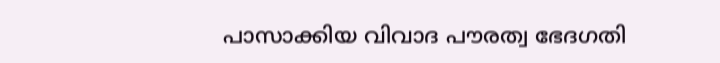പാസാക്കിയ വിവാദ പൗരത്വ ഭേദഗതി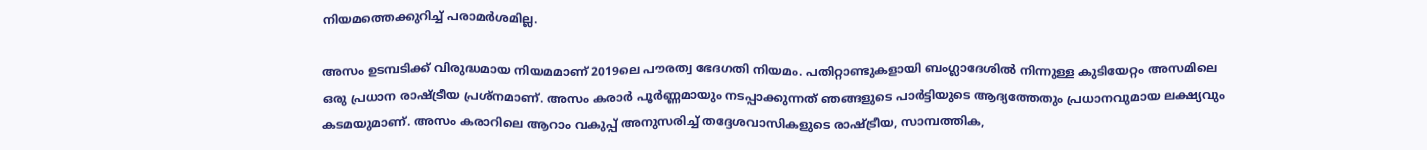നിയമത്തെക്കുറിച്ച് പരാമർശമില്ല.

അസം ഉടമ്പടിക്ക് വിരുദ്ധമായ നിയമമാണ് 2019ലെ പൗരത്വ ഭേദഗതി നിയമം. പതിറ്റാണ്ടുകളായി ബംഗ്ലാദേശിൽ നിന്നുള്ള കുടിയേറ്റം അസമിലെ ഒരു പ്രധാന രാഷ്ട്രീയ പ്രശ്നമാണ്. അസം കരാർ പൂർണ്ണമായും നടപ്പാക്കുന്നത് ഞങ്ങളുടെ പാർട്ടിയുടെ ആദ്യത്തേതും പ്രധാനവുമായ ലക്ഷ്യവും കടമയുമാണ്. അസം കരാറിലെ ആറാം വകുപ്പ് അനുസരിച്ച് തദ്ദേശവാസികളുടെ രാഷ്ട്രീയ, സാമ്പത്തിക,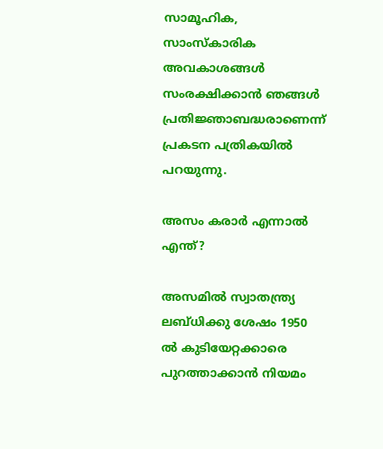സാമൂഹിക, സാംസ്കാരിക അവകാശങ്ങൾ സംരക്ഷിക്കാൻ ഞങ്ങൾ പ്രതിജ്ഞാബദ്ധരാണെന്ന് പ്രകടന പത്രികയിൽ പറയുന്നു.

അസം കരാര്‍ എന്നാല്‍ എന്ത്?

അസമില്‍ സ്വാതന്ത്ര്യ ലബ്ധിക്കു ശേഷം 1950 ല്‍ കുടിയേറ്റക്കാരെ പുറത്താക്കാന്‍ നിയമം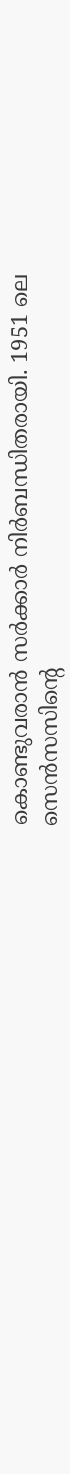കൊണ്ടുവരാന്‍ സര്‍ക്കാര്‍ നിര്‍ബന്ധിതരായി. 1951 ലെ സെന്‍സസിന്റെ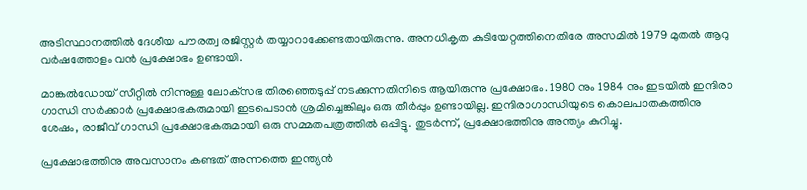അടിസ്ഥാനത്തില്‍ ദേശീയ പൗരത്വ രജിസ്റ്റര്‍ തയ്യാറാക്കേണ്ടതായിരുന്നു. അനധികൃത കുടിയേറ്റത്തിനെതിരേ അസമിൽ 1979 മുതല്‍ ആറു വര്‍ഷത്തോളം വന്‍ പ്രക്ഷോഭം ഉണ്ടായി.

മാങ്കല്‍ഡോയ് സീറ്റില്‍ നിന്നുള്ള ലോക്‌സഭ തിരഞ്ഞെടുപ്പ് നടക്കുന്നതിനിടെ ആയിരുന്നു പ്രക്ഷോഭം. 1980 നും 1984 നും ഇടയില്‍ ഇന്ദിരാ ഗാന്ധി സര്‍ക്കാര്‍ പ്രക്ഷോഭകരുമായി ഇടപെടാന്‍ ശ്രമിച്ചെങ്കിലും ഒരു തീര്‍പ്പും ഉണ്ടായില്ല. ഇന്ദിരാഗാന്ധിയുടെ കൊലപാതകത്തിനു ശേഷം, രാജീവ് ഗാന്ധി പ്രക്ഷോഭകരുമായി ഒരു സമ്മതപത്രത്തില്‍ ഒപ്പിട്ടു. തുടര്‍ന്ന്, പ്രക്ഷോഭത്തിനു അന്ത്യം കുറിച്ചു.

പ്രക്ഷോഭത്തിനു അവസാനം കണ്ടത് അന്നത്തെ ഇന്ത്യന്‍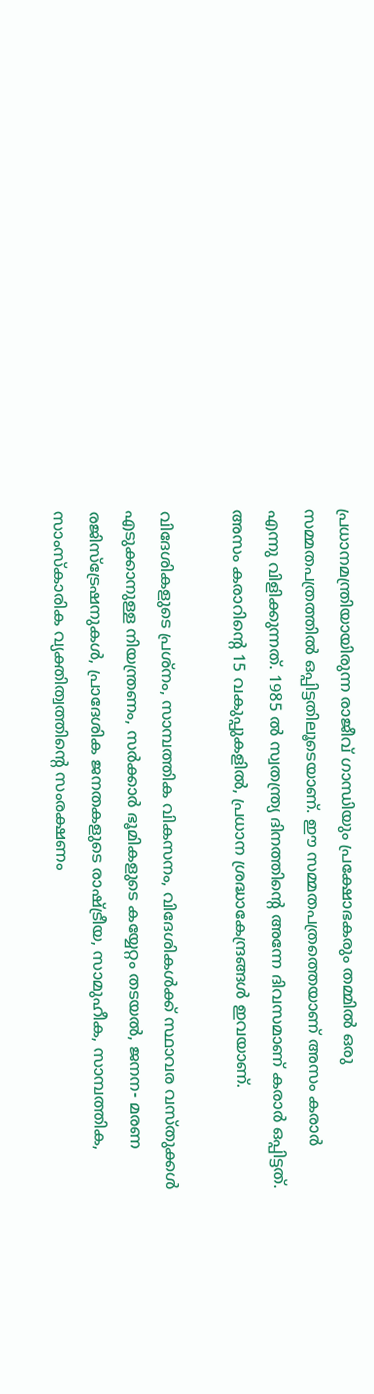പ്രധാനമന്ത്രിയായിരുന്ന രാജീവ് ഗാന്ധിയും പ്രക്ഷോഭകരും തമ്മില്‍ ഒരു സമ്മതപത്രത്തില്‍ ഒപ്പിട്ടതിലൂടെയാണ്. ഈ സമ്മതപത്രത്തെയാണ് അസം കരാര്‍ എന്നു വിളിക്കുന്നത്. 1985 ല്‍ സ്വതന്ത്ര്യ ദിനത്തിന്റെ അന്നേ ദിവസമാണ് കരാര്‍ ഒപ്പിട്ടത്. അസം കരാറിന്റെ 15 വകുപ്പുകളില്‍, പ്രധാന ശ്രദ്ധാകേന്ദ്രങ്ങള്‍ ഇവയാണ്.

വിദേശികളുടെ പ്രശ്‌നം, സാമ്പത്തിക വികസനം, വിദേശികള്‍ക്ക് സ്ഥാവര വസ്തുക്കള്‍ എടുക്കാനുള്ള നിയന്ത്രണം, സര്‍ക്കാര്‍ ഭൂമികളുടെ കയ്യേറ്റം തടയല്‍, ജനന- മരണ രജിസ്‌ട്രേഷനുകള്‍, പ്രാദേശിക ജനതകളുടെ രാഷ്ട്രീയ, സാമുഹീക, സാമ്പത്തിക, സാംസ്‌കാരിക വ്യക്തിത്വത്തിന്റെ സംരക്ഷണം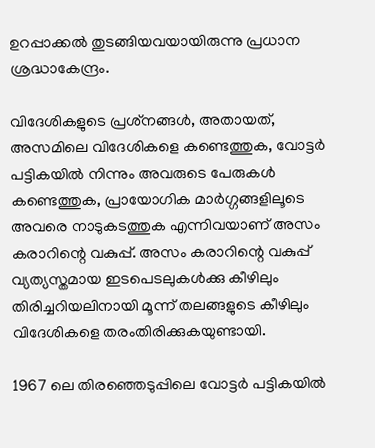ഉറപ്പാക്കൽ തുടങ്ങിയവയായിരുന്നു പ്രധാന ശ്രദ്ധാകേന്ദ്രം.

വിദേശികളുടെ പ്രശ്‌നങ്ങള്‍, അതായത്, അസമിലെ വിദേശികളെ കണ്ടെത്തുക, വോട്ടര്‍ പട്ടികയില്‍ നിന്നും അവരുടെ പേരുകള്‍ കണ്ടെത്തുക, പ്രായോഗിക മാര്‍ഗ്ഗങ്ങളിലൂടെ അവരെ നാടുകടത്തുക എന്നിവയാണ് അസം കരാറിന്റെ വകുപ്പ്. അസം കരാറിന്റെ വകുപ്പ് വ്യത്യസ്തമായ ഇടപെടലുകള്‍ക്കു കീഴിലും തിരിച്ചറിയലിനായി മൂന്ന് തലങ്ങളുടെ കീഴിലും വിദേശികളെ തരംതിരിക്കുകയുണ്ടായി.

1967 ലെ തിരഞ്ഞെടുപ്പിലെ വോട്ടര്‍ പട്ടികയില്‍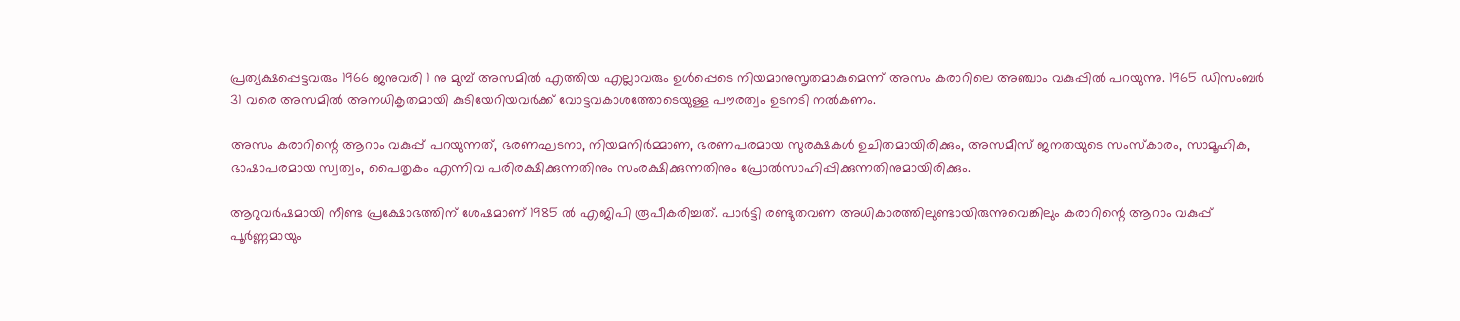പ്രത്യക്ഷപ്പെട്ടവരും 1966 ജനുവരി 1 നു മുമ്പ് അസമില്‍ എത്തിയ എല്ലാവരും ഉള്‍പ്പെടെ നിയമാനുസൃതമാകുമെന്ന് അസം കരാറിലെ അഞ്ചാം വകുപ്പില്‍ പറയുന്നു. 1965 ഡിസംബര്‍ 31 വരെ അസമില്‍ അനധികൃതമായി കുടിയേറിയവര്‍ക്ക് വോട്ടവകാശത്തോടെയുള്ള പൗരത്വം ഉടനടി നല്‍കണം.

അസം കരാറിന്റെ ആറാം വകുപ്പ് പറയുന്നത്, ഭരണഘടനാ, നിയമനിർമ്മാണ, ഭരണപരമായ സുരക്ഷകൾ ഉചിതമായിരിക്കും, അസമീസ് ജനതയുടെ സംസ്കാരം, സാമൂഹിക, ഭാഷാപരമായ സ്വത്വം, പൈതൃകം എന്നിവ പരിരക്ഷിക്കുന്നതിനും സംരക്ഷിക്കുന്നതിനും പ്രോൽസാഹിപ്പിക്കുന്നതിനുമായിരിക്കും.

ആറുവർഷമായി നീണ്ട പ്രക്ഷോഭത്തിന് ശേഷമാണ് 1985 ൽ എജിപി രൂപീകരിച്ചത്. പാർട്ടി രണ്ടുതവണ അധികാരത്തിലുണ്ടായിരുന്നുവെങ്കിലും കരാറിന്റെ ആറാം വകുപ്പ് പൂർണ്ണമായും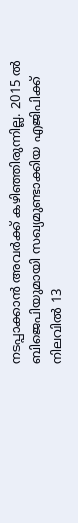നടപ്പാക്കാൻ അവർക്ക് കഴിഞ്ഞിരുന്നില്ല. 2015 ൽ ബിജെപിയുമായി സഖ്യമുണ്ടാക്കിയ എജിപിക്ക് നിലവിൽ 13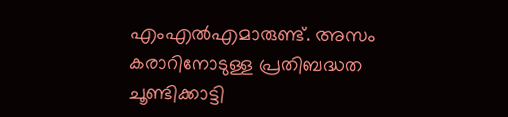എം‌എൽ‌എമാരുണ്ട്. അസം കരാറിനോടുള്ള പ്രതിബദ്ധത ചൂണ്ടിക്കാട്ടി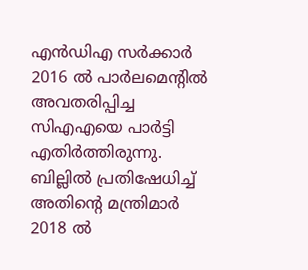എൻ‌ഡി‌എ സർക്കാർ 2016 ൽ പാർലമെന്റിൽ അവതരിപ്പിച്ച സി‌എ‌എയെ പാർട്ടി എതിർത്തിരുന്നു. ബില്ലിൽ പ്രതിഷേധിച്ച് അതിന്റെ മന്ത്രിമാർ 2018 ൽ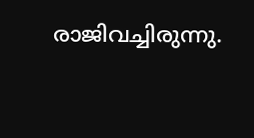രാജിവച്ചിരുന്നു.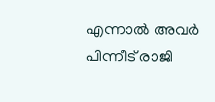എന്നാൽ അവർ പിന്നീട് രാജി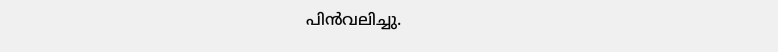പിൻവലിച്ചു.